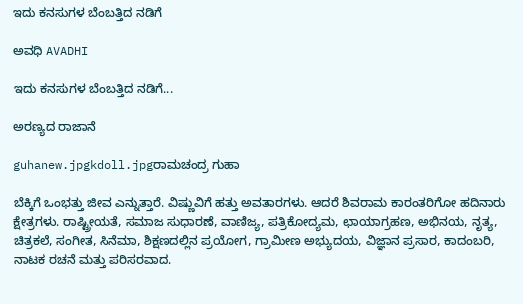ಇದು ಕನಸುಗಳ ಬೆಂಬತ್ತಿದ ನಡಿಗೆ‍

ಅವಧಿ AVADHI

ಇದು ಕನಸುಗಳ ಬೆಂಬತ್ತಿದ ನಡಿಗೆ...

ಅರಣ್ಯದ ರಾಜಾನೆ

guhanew.jpgkdoll.jpgರಾಮಚಂದ್ರ ಗುಹಾ

ಬೆಕ್ಕಿಗೆ ಒಂಭತ್ತು ಜೀವ ಎನ್ನುತ್ತಾರೆ. ವಿಷ್ಣುವಿಗೆ ಹತ್ತು ಅವತಾರಗಳು. ಆದರೆ ಶಿವರಾಮ ಕಾರಂತರಿಗೋ ಹದಿನಾರು ಕ್ಷೇತ್ರಗಳು. ರಾಷ್ಟ್ರೀಯತೆ, ಸಮಾಜ ಸುಧಾರಣೆ, ವಾಣಿಜ್ಯ, ಪತ್ರಿಕೋದ್ಯಮ, ಛಾಯಾಗ್ರಹಣ, ಅಭಿನಯ, ನೃತ್ಯ, ಚಿತ್ರಕಲೆ, ಸಂಗೀತ, ಸಿನೆಮಾ, ಶಿಕ್ಷಣದಲ್ಲಿನ ಪ್ರಯೋಗ, ಗ್ರಾಮೀಣ ಅಭ್ಯುದಯ, ವಿಜ್ಞಾನ ಪ್ರಸಾರ, ಕಾದಂಬರಿ, ನಾಟಕ ರಚನೆ ಮತ್ತು ಪರಿಸರವಾದ.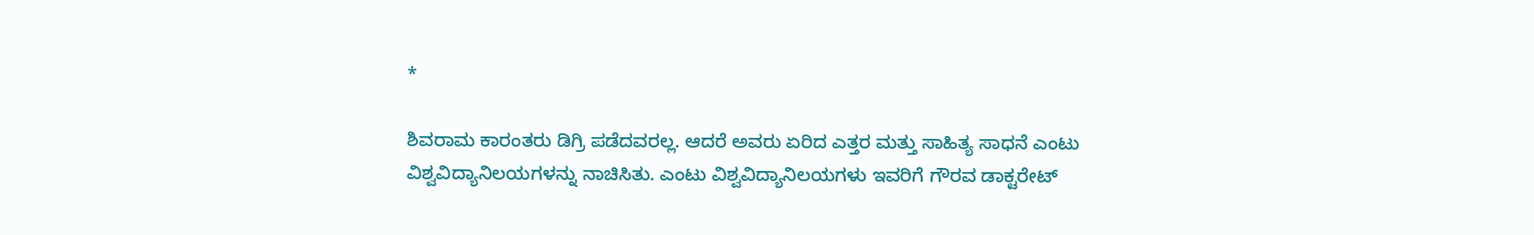*

ಶಿವರಾಮ ಕಾರಂತರು ಡಿಗ್ರಿ ಪಡೆದವರಲ್ಲ. ಆದರೆ ಅವರು ಏರಿದ ಎತ್ತರ ಮತ್ತು ಸಾಹಿತ್ಯ ಸಾಧನೆ ಎಂಟು ವಿಶ್ವವಿದ್ಯಾನಿಲಯಗಳನ್ನು ನಾಚಿಸಿತು. ಎಂಟು ವಿಶ್ವವಿದ್ಯಾನಿಲಯಗಳು ಇವರಿಗೆ ಗೌರವ ಡಾಕ್ಟರೇಟ್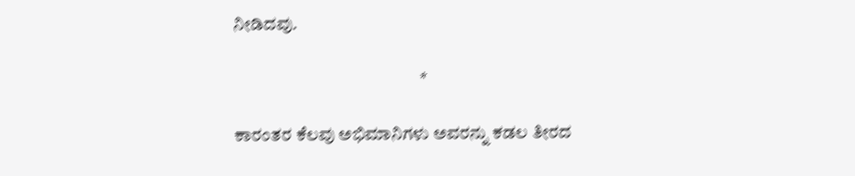ನೀಡಿದವು.

                                                     *

ಕಾರಂತರ ಕೆಲವು ಅಭಿಮಾನಿಗಳು ಅವರನ್ನು ಕಡಲ ತೀರದ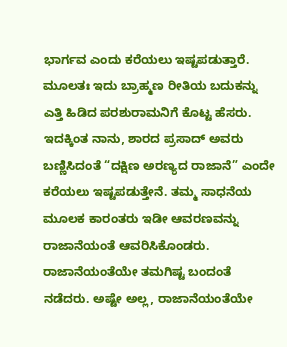ಭಾರ್ಗವ ಎಂದು ಕರೆಯಲು ಇಷ್ಟಪಡುತ್ತಾರೆ. ಮೂಲತಃ ಇದು ಬ್ರಾಹ್ಮಣ ರೀತಿಯ ಬದುಕನ್ನು ಎತ್ತಿ ಹಿಡಿದ ಪರಶುರಾಮನಿಗೆ ಕೊಟ್ಟ ಹೆಸರು. ಇದಕ್ಕಿಂತ ನಾನು, ಶಾರದ ಪ್ರಸಾದ್ ಅವರು ಬಣ್ಣಿಸಿದಂತೆ “ದಕ್ಷಿಣ ಅರಣ್ಯದ ರಾಜಾನೆ” ಎಂದೇ ಕರೆಯಲು ಇಷ್ಟಪಡುತ್ತೇನೆ. ತಮ್ಮ ಸಾಧನೆಯ ಮೂಲಕ ಕಾರಂತರು ಇಡೀ ಆವರಣವನ್ನು ರಾಜಾನೆಯಂತೆ ಆವರಿಸಿಕೊಂಡರು. ರಾಜಾನೆಯಂತೆಯೇ ತಮಗಿಷ್ಟ ಬಂದಂತೆ ನಡೆದರು. ಅಷ್ಟೇ ಅಲ್ಲ, ರಾಜಾನೆಯಂತೆಯೇ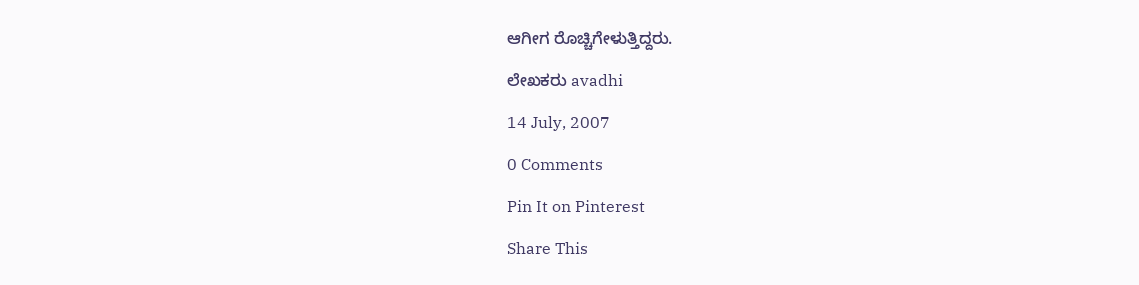ಆಗೀಗ ರೊಚ್ಚಿಗೇಳುತ್ತಿದ್ದರು.

ಲೇಖಕರು avadhi

14 July, 2007

0 Comments

Pin It on Pinterest

Share This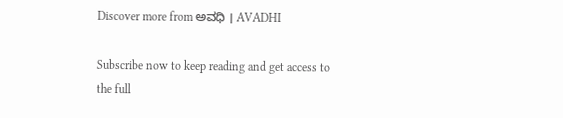Discover more from ಅವಧಿ । AVADHI

Subscribe now to keep reading and get access to the full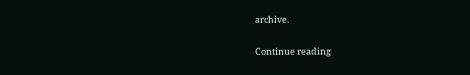archive.

Continue reading